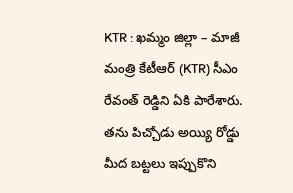KTR : ఖమ్మం జిల్లా – మాజీ మంత్రి కేటీఆర్ (KTR) సీఎం రేవంత్ రెడ్డిని ఏకి పారేశారు. తను పిచ్చోడు అయ్యి రోడ్డు మీద బట్టలు ఇప్పుకొని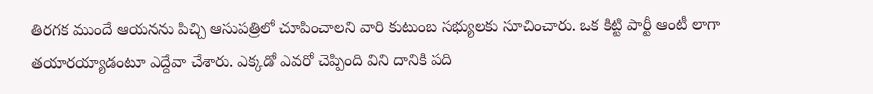తిరగక ముందే ఆయనను పిచ్చి ఆసుపత్రిలో చూపించాలని వారి కుటుంబ సభ్యులకు సూచించారు. ఒక కిట్టి పార్టీ ఆంటీ లాగా తయారయ్యాడంటూ ఎద్దేవా చేశారు. ఎక్కడో ఎవరో చెప్పింది విని దానికి పది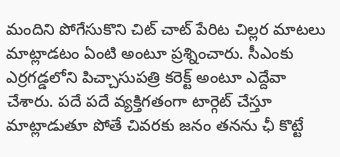మందిని పోగేసుకొని చిట్ చాట్ పేరిట చిల్లర మాటలు మాట్లాడటం ఏంటి అంటూ ప్రశ్నించారు. సీఎంకు ఎర్రగడ్డలోని పిచ్చాసుపత్రి కరెక్ట్ అంటూ ఎద్దేవా చేశారు. పదే పదే వ్యక్తిగతంగా టార్గెట్ చేస్తూ మాట్లాడుతూ పోతే చివరకు జనం తనను ఛీ కొట్టే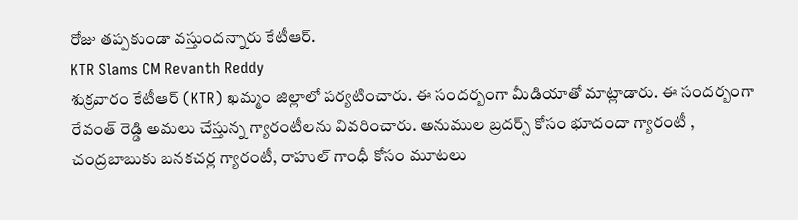రోజు తప్పకుండా వస్తుందన్నారు కేటీఆర్.
KTR Slams CM Revanth Reddy
శుక్రవారం కేటీఆర్ (KTR) ఖమ్మం జిల్లాలో పర్యటించారు. ఈ సందర్బంగా మీడియాతో మాట్లాడారు. ఈ సందర్బంగా రేవంత్ రెడ్డి అమలు చేస్తున్న గ్యారంటీలను వివరించారు. అనుముల బ్రదర్స్ కోసం భూదందా గ్యారంటీ , చంద్రబాబుకు బనకచర్ల గ్యారంటీ, రాహుల్ గాంధీ కోసం మూటలు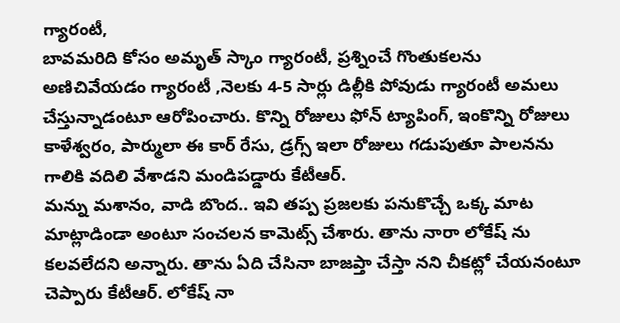గ్యారంటీ,
బావమరిది కోసం అమృత్ స్కాం గ్యారంటీ, ప్రశ్నించే గొంతుకలను అణిచివేయడం గ్యారంటీ ,నెలకు 4-5 సార్లు డిల్లీకి పోవుడు గ్యారంటీ అమలు చేస్తున్నాడంటూ ఆరోపించారు. కొన్ని రోజులు ఫోన్ ట్యాపింగ్, ఇంకొన్ని రోజులు కాళేశ్వరం, పార్ములా ఈ కార్ రేసు, డ్రగ్స్ ఇలా రోజులు గడుపుతూ పాలనను గాలికి వదిలి వేశాడని మండిపడ్డారు కేటీఆర్.
మన్ను మశానం, వాడి బొంద.. ఇవి తప్ప ప్రజలకు పనుకొచ్చే ఒక్క మాట మాట్లాడిండా అంటూ సంచలన కామెట్స్ చేశారు. తాను నారా లోకేష్ ను కలవలేదని అన్నారు. తాను ఏది చేసినా బాజప్తా చేస్తా నని చీకట్లో చేయనంటూ చెప్పారు కేటీఆర్. లోకేష్ నా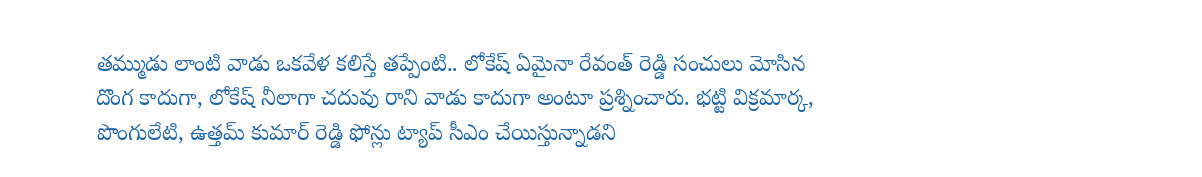తమ్ముడు లాంటి వాడు ఒకవేళ కలిస్తే తప్పేంటి.. లోకేష్ ఏమైనా రేవంత్ రెడ్డి సంచులు మోసిన దొంగ కాదుగా, లోకేష్ నీలాగా చదువు రాని వాడు కాదుగా అంటూ ప్రశ్నించారు. భట్టి విక్రమార్క, పొంగులేటి, ఉత్తమ్ కుమార్ రెడ్డి ఫోన్లు ట్యాప్ సీఎం చేయిస్తున్నాడని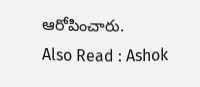ఆరోపించారు.
Also Read : Ashok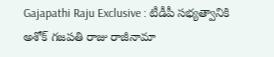Gajapathi Raju Exclusive : టీడీపీ సభ్యత్వానికి అశోక్ గజపతి రాజు రాజీనామా